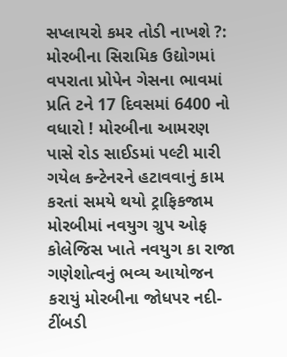સપ્લાયરો કમર તોડી નાખશે ?: મોરબીના સિરામિક ઉદ્યોગમાં વપરાતા પ્રોપેન ગેસના ભાવમાં પ્રતિ ટને 17 દિવસમાં 6400 નો વધારો ! મોરબીના આમરણ પાસે રોડ સાઈડમાં પલ્ટી મારી ગયેલ કન્ટેનરને હટાવવાનું કામ કરતાં સમયે થયો ટ્રાફિકજામ મોરબીમાં નવયુગ ગ્રુપ ઓફ કોલેજિસ ખાતે નવયુગ કા રાજા  ગણેશોત્વનું ભવ્ય આયોજન કરાયું મોરબીના જોધપર નદી-ટીંબડી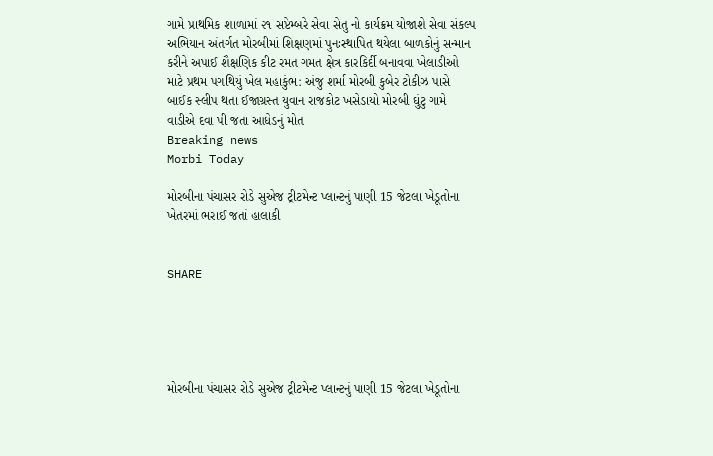ગામે પ્રાથમિક શાળામાં ૨૧ સપ્ટેમ્બરે સેવા સેતુ નો કાર્યક્રમ યોજાશે સેવા સંકલ્પ અભિયાન અંતર્ગત મોરબીમાં શિક્ષણમાં પુનઃસ્થાપિત થયેલા બાળકોનું સન્માન કરીને અપાઈ શૈક્ષણિક કીટ રમત ગમત ક્ષેત્ર કારકિર્દી બનાવવા ખેલાડીઓ માટે પ્રથમ પગથિયું ખેલ મહાકુંભ: અંજુ શર્મા મોરબી કુબેર ટોકીઝ પાસે બાઈક સ્લીપ થતા ઈજાગ્રસ્ત યુવાન રાજકોટ ખસેડાયો મોરબી ઘુંટુ ગામે વાડીએ દવા પી જતા આધેડનું મોત
Breaking news
Morbi Today

મોરબીના પંચાસર રોડે સુએજ ટ્રીટમેન્ટ પ્લાન્ટનું પાણી 15 જેટલા ખેડૂતોના ખેતરમાં ભરાઈ જતાં હાલાકી


SHARE





મોરબીના પંચાસર રોડે સુએજ ટ્રીટમેન્ટ પ્લાન્ટનું પાણી 15 જેટલા ખેડૂતોના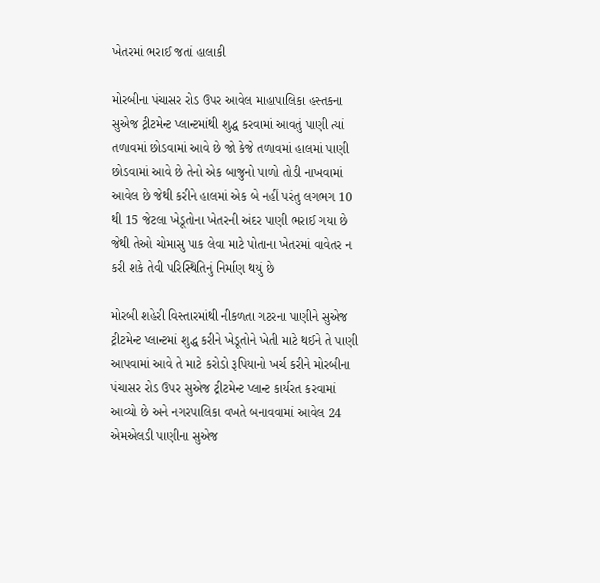ખેતરમાં ભરાઈ જતાં હાલાકી

મોરબીના પંચાસર રોડ ઉપર આવેલ માહાપાલિકા હસ્તકના સુએજ ટ્રીટમેન્ટ પ્લાન્ટમાંથી શુદ્ધ કરવામાં આવતું પાણી ત્યાં તળાવમાં છોડવામાં આવે છે જો કેજે તળાવમાં હાલમાં પાણી છોડવામાં આવે છે તેનો એક બાજુનો પાળો તોડી નાખવામાં આવેલ છે જેથી કરીને હાલમાં એક બે નહીં પરંતુ લગભગ 10 થી 15 જેટલા ખેડૂતોના ખેતરની અંદર પાણી ભરાઈ ગયા છે જેથી તેઓ ચોમાસુ પાક લેવા માટે પોતાના ખેતરમાં વાવેતર ન કરી શકે તેવી પરિસ્થિતિનું નિર્માણ થયું છે

મોરબી શહેરી વિસ્તારમાંથી નીકળતા ગટરના પાણીને સુએજ ટ્રીટમેન્ટ પ્લાન્ટમાં શુદ્ધ કરીને ખેડૂતોને ખેતી માટે થઈને તે પાણી આપવામાં આવે તે માટે કરોડો રૂપિયાનો ખર્ચ કરીને મોરબીના પંચાસર રોડ ઉપર સુએજ ટ્રીટમેન્ટ પ્લાન્ટ કાર્યરત કરવામાં આવ્યો છે અને નગરપાલિકા વખતે બનાવવામાં આવેલ 24 એમએલડી પાણીના સુએજ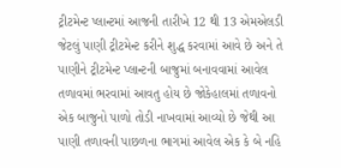ટ્રીટમેન્ટ પ્લાન્ટમાં આજની તારીખે 12 થી 13 એમએલડી જેટલું પાણી ટ્રીટમેન્ટ કરીને શુદ્ધ કરવામાં આવે છે અને તે પાણીને ટ્રીટમેન્ટ પ્લાન્ટની બાજુમાં બનાવવામાં આવેલ તળાવમાં ભરવામાં આવતુ હોય છે જોકેહાલમાં તળાવનો એક બાજુનો પાળો તોડી નાખવામાં આવ્યો છે જેથી આ પાણી તળાવની પાછળના ભાગમાં આવેલ એક કે બે નહિ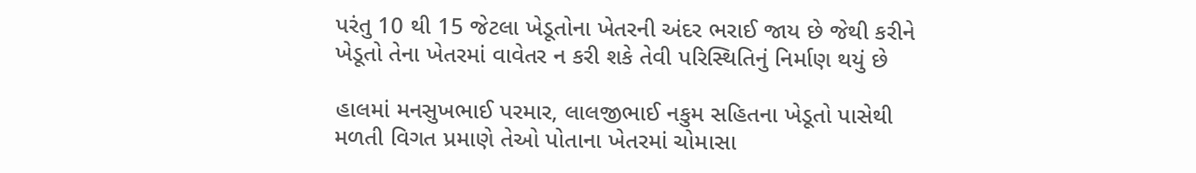પરંતુ 10 થી 15 જેટલા ખેડૂતોના ખેતરની અંદર ભરાઈ જાય છે જેથી કરીને ખેડૂતો તેના ખેતરમાં વાવેતર ન કરી શકે તેવી પરિસ્થિતિનું નિર્માણ થયું છે

હાલમાં મનસુખભાઈ પરમાર, લાલજીભાઈ નકુમ સહિતના ખેડૂતો પાસેથી મળતી વિગત પ્રમાણે તેઓ પોતાના ખેતરમાં ચોમાસા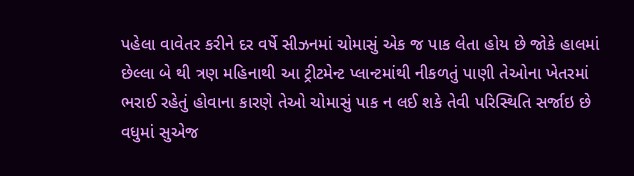પહેલા વાવેતર કરીને દર વર્ષે સીઝનમાં ચોમાસું એક જ પાક લેતા હોય છે જોકે હાલમાં છેલ્લા બે થી ત્રણ મહિનાથી આ ટ્રીટમેન્ટ પ્લાન્ટમાંથી નીકળતું પાણી તેઓના ખેતરમાં ભરાઈ રહેતું હોવાના કારણે તેઓ ચોમાસું પાક ન લઈ શકે તેવી પરિસ્થિતિ સર્જાઇ છે વધુમાં સુએજ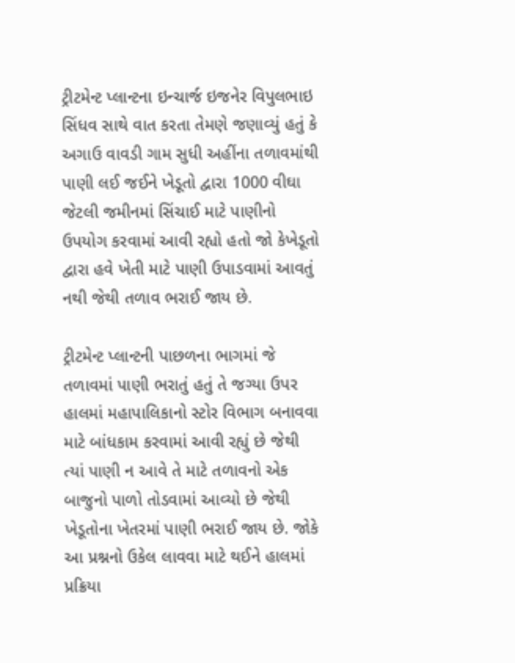ટ્રીટમેન્ટ પ્લાન્ટના ઇન્ચાર્જ ઇજનેર વિપુલભાઇ સિંધવ સાથે વાત કરતા તેમણે જણાવ્યું હતું કે અગાઉ વાવડી ગામ સુધી અહીંના તળાવમાંથી પાણી લઈ જઈને ખેડૂતો દ્વારા 1000 વીઘા જેટલી જમીનમાં સિંચાઈ માટે પાણીનો ઉપયોગ કરવામાં આવી રહ્યો હતો જો કેખેડૂતો દ્વારા હવે ખેતી માટે પાણી ઉપાડવામાં આવતું નથી જેથી તળાવ ભરાઈ જાય છે.

ટ્રીટમેન્ટ પ્લાન્ટની પાછળના ભાગમાં જે તળાવમાં પાણી ભરાતું હતું તે જગ્યા ઉપર હાલમાં મહાપાલિકાનો સ્ટોર વિભાગ બનાવવા માટે બાંધકામ કરવામાં આવી રહ્યું છે જેથી ત્યાં પાણી ન આવે તે માટે તળાવનો એક બાજુનો પાળો તોડવામાં આવ્યો છે જેથી ખેડૂતોના ખેતરમાં પાણી ભરાઈ જાય છે. જોકે આ પ્રશ્નનો ઉકેલ લાવવા માટે થઈને હાલમાં પ્રક્રિયા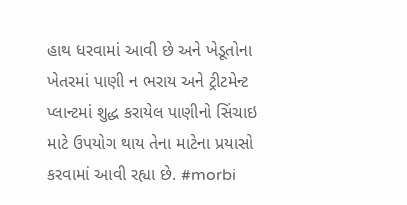હાથ ધરવામાં આવી છે અને ખેડૂતોના ખેતરમાં પાણી ન ભરાય અને ટ્રીટમેન્ટ પ્લાન્ટમાં શુદ્ધ કરાયેલ પાણીનો સિંચાઇ માટે ઉપયોગ થાય તેના માટેના પ્રયાસો કરવામાં આવી રહ્યા છે. #morbi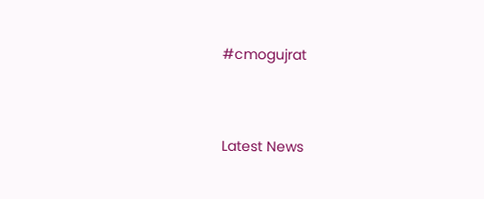#cmogujrat




Latest News